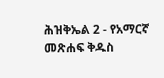ሕዝቅኤል 2 - የአማርኛ መጽሐፍ ቅዱስ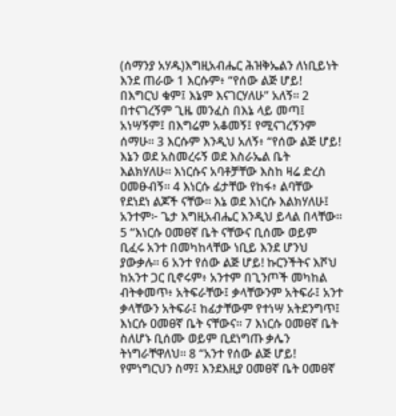(ሰማንያ አሃዱ)እግዚአብሔር ሕዝቅኤልን ለነቢይነት እንደ ጠራው 1 እርሱም፥ “የሰው ልጅ ሆይ! በእግርህ ቁም፤ እኔም እናገርሃለሁ” አለኝ። 2 በተናገረኝም ጊዜ መንፈስ በእኔ ላይ መጣ፤ አነሣኝም፤ በእግሬም አቆመኝ፤ የሚናገረኝንም ሰማሁ። 3 እርሱም እንዲህ አለኝ፥ “የሰው ልጅ ሆይ! እኔን ወደ አስመረሩኝ ወደ እስራኤል ቤት እልክሃለሁ። እነርሱና አባቶቻቸው እስከ ዛሬ ድረስ ዐመፁብኝ። 4 እነርሱ ፊታቸው የከፋ፥ ልባቸው የደነደነ ልጆች ናቸው። እኔ ወደ እነርሱ እልክሃለሁ፤ አንተም፦ ጌታ እግዚአብሔር እንዲህ ይላል በላቸው። 5 “እነርሱ ዐመፀኛ ቤት ናቸውና ቢሰሙ ወይም ቢፈሩ አንተ በመካከላቸው ነቢይ እንደ ሆንህ ያውቃሉ። 6 አንተ የሰው ልጅ ሆይ! ኩርንችትና እሾህ ከአንተ ጋር ቢኖሩም፥ አንተም በጊንጦች መካከል ብትቀመጥ፥ አትፍራቸው፤ ቃላቸውንም አትፍራ፤ አንተ ቃላቸውን አትፍራ፤ ከፊታቸውም የተነሣ አትደንግጥ፤ እነርሱ ዐመፀኛ ቤት ናቸውና። 7 እነርሱ ዐመፀኛ ቤት ስለሆኑ ቢሰሙ ወይም ቢደነግጡ ቃሌን ትነግራቸዋለህ። 8 “አንተ የሰው ልጅ ሆይ! የምነግርህን ስማ፤ እንደእዚያ ዐመፀኛ ቤት ዐመፀኛ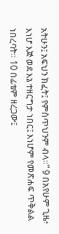አትሁን፤ አፍህን ክፈት፤ የምሰጥህንም ብላ።” 9 በአየሁም ጊዜ፥ እነሆ እጅ ወደ እኔ ተዘርግታ ነበር፤ እነሆም የመጽሐፍ ጥቅልል ነበረባት። 10 በፊቴም ዘረጋው፤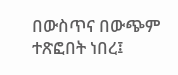በውስጥና በውጭም ተጽፎበት ነበረ፤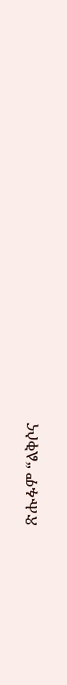ጽሑፉም “ልቅሶና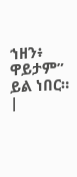ኀዘን፥ ዋይታም” ይል ነበር። |